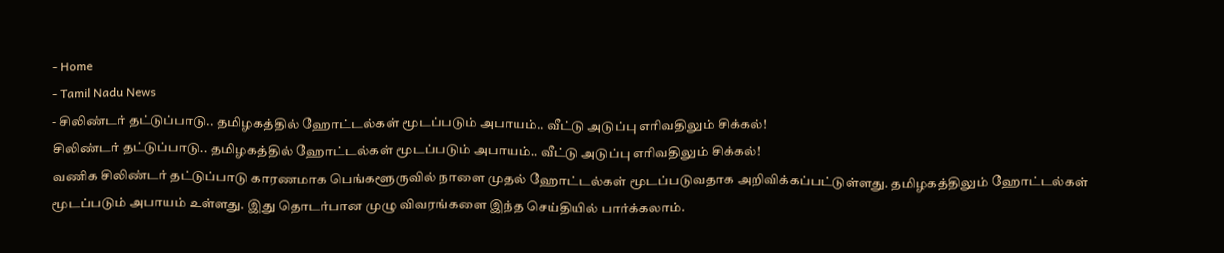- Home
- Tamil Nadu News
- சிலிண்டர் தட்டுப்பாடு.. தமிழகத்தில் ஹோட்டல்கள் மூடப்படும் அபாயம்.. வீட்டு அடுப்பு எரிவதிலும் சிக்கல்!
சிலிண்டர் தட்டுப்பாடு.. தமிழகத்தில் ஹோட்டல்கள் மூடப்படும் அபாயம்.. வீட்டு அடுப்பு எரிவதிலும் சிக்கல்!
வணிக சிலிண்டர் தட்டுப்பாடு காரணமாக பெங்களூருவில் நாளை முதல் ஹோட்டல்கள் மூடப்படுவதாக அறிவிக்கப்பட்டுள்ளது. தமிழகத்திலும் ஹோட்டல்கள் மூடப்படும் அபாயம் உள்ளது. இது தொடர்பான முழு விவரங்களை இந்த செய்தியில் பார்க்கலாம்.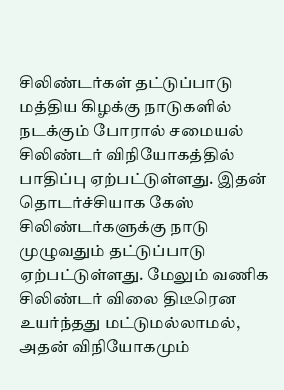சிலிண்டர்கள் தட்டுப்பாடு
மத்திய கிழக்கு நாடுகளில் நடக்கும் போரால் சமையல் சிலிண்டர் விநியோகத்தில் பாதிப்பு ஏற்பட்டுள்ளது. இதன் தொடர்ச்சியாக கேஸ் சிலிண்டர்களுக்கு நாடு முழுவதும் தட்டுப்பாடு ஏற்பட்டுள்ளது. மேலும் வணிக சிலிண்டர் விலை திடீரென உயர்ந்தது மட்டுமல்லாமல், அதன் விநியோகமும்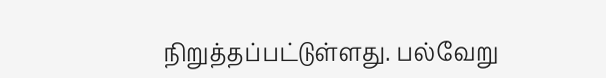நிறுத்தப்பட்டுள்ளது. பல்வேறு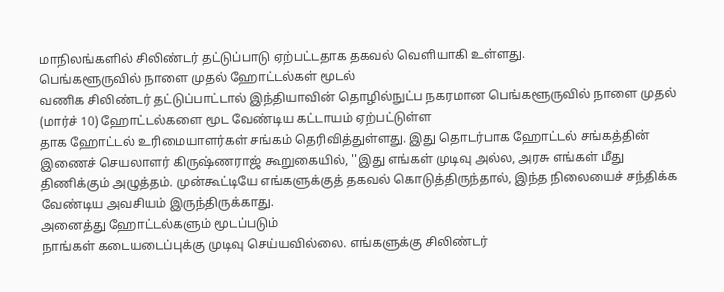மாநிலங்களில் சிலிண்டர் தட்டுப்பாடு ஏற்பட்டதாக தகவல் வெளியாகி உள்ளது.
பெங்களூருவில் நாளை முதல் ஹோட்டல்கள் மூடல்
வணிக சிலிண்டர் தட்டுப்பாட்டால் இந்தியாவின் தொழில்நுட்ப நகரமான பெங்களூருவில் நாளை முதல் (மார்ச் 10) ஹோட்டல்களை மூட வேண்டிய கட்டாயம் ஏற்பட்டுள்ள
தாக ஹோட்டல் உரிமையாளர்கள் சங்கம் தெரிவித்துள்ளது. இது தொடர்பாக ஹோட்டல் சங்கத்தின் இணைச் செயலாளர் கிருஷ்ணராஜ் கூறுகையில், ''இது எங்கள் முடிவு அல்ல, அரசு எங்கள் மீது திணிக்கும் அழுத்தம். முன்கூட்டியே எங்களுக்குத் தகவல் கொடுத்திருந்தால், இந்த நிலையைச் சந்திக்க வேண்டிய அவசியம் இருந்திருக்காது.
அனைத்து ஹோட்டல்களும் மூடப்படும்
நாங்கள் கடையடைப்புக்கு முடிவு செய்யவில்லை. எங்களுக்கு சிலிண்டர்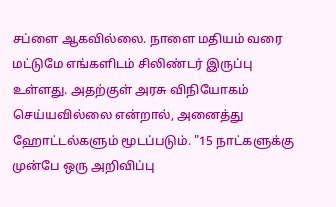சப்ளை ஆகவில்லை. நாளை மதியம் வரை மட்டுமே எங்களிடம் சிலிண்டர் இருப்பு உள்ளது. அதற்குள் அரசு விநியோகம் செய்யவில்லை என்றால், அனைத்து ஹோட்டல்களும் மூடப்படும். "15 நாட்களுக்கு முன்பே ஒரு அறிவிப்பு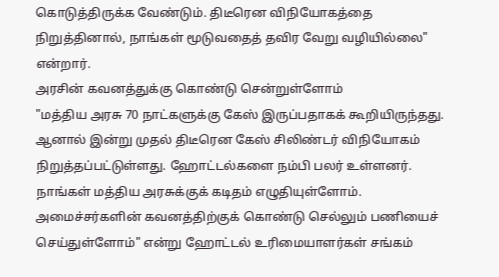கொடுத்திருக்க வேண்டும். திடீரென விநியோகத்தை நிறுத்தினால், நாங்கள் மூடுவதைத் தவிர வேறு வழியில்லை" என்றார்.
அரசின் கவனத்துக்கு கொண்டு சென்றுள்ளோம்
"மத்திய அரசு 70 நாட்களுக்கு கேஸ் இருப்பதாகக் கூறியிருந்தது. ஆனால் இன்று முதல் திடீரென கேஸ் சிலிண்டர் விநியோகம் நிறுத்தப்பட்டுள்ளது. ஹோட்டல்களை நம்பி பலர் உள்ளனர். நாங்கள் மத்திய அரசுக்குக் கடிதம் எழுதியுள்ளோம். அமைச்சர்களின் கவனத்திற்குக் கொண்டு செல்லும் பணியைச் செய்துள்ளோம்" என்று ஹோட்டல் உரிமையாளர்கள் சங்கம்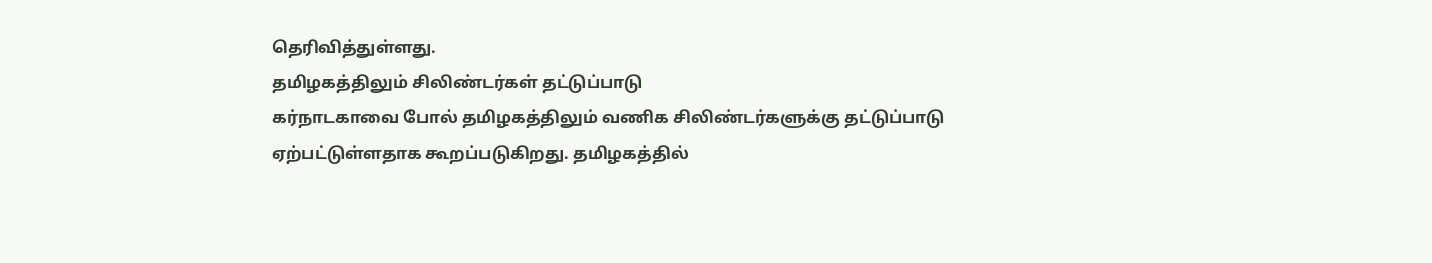தெரிவித்துள்ளது.
தமிழகத்திலும் சிலிண்டர்கள் தட்டுப்பாடு
கர்நாடகாவை போல் தமிழகத்திலும் வணிக சிலிண்டர்களுக்கு தட்டுப்பாடு ஏற்பட்டுள்ளதாக கூறப்படுகிறது. தமிழகத்தில்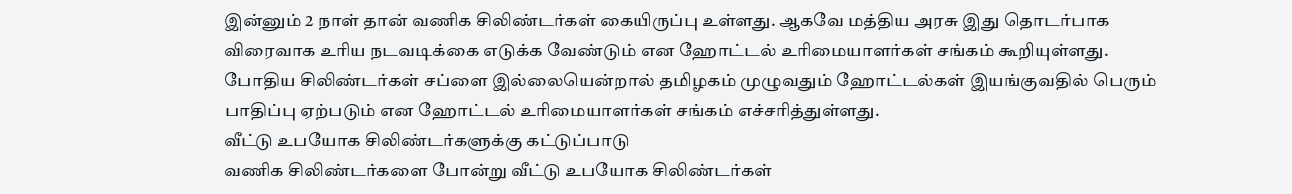இன்னும் 2 நாள் தான் வணிக சிலிண்டர்கள் கையிருப்பு உள்ளது. ஆகவே மத்திய அரசு இது தொடர்பாக விரைவாக உரிய நடவடிக்கை எடுக்க வேண்டும் என ஹோட்டல் உரிமையாளர்கள் சங்கம் கூறியுள்ளது.
போதிய சிலிண்டர்கள் சப்ளை இல்லையென்றால் தமிழகம் முழுவதும் ஹோட்டல்கள் இயங்குவதில் பெரும் பாதிப்பு ஏற்படும் என ஹோட்டல் உரிமையாளர்கள் சங்கம் எச்சரித்துள்ளது.
வீட்டு உபயோக சிலிண்டர்களுக்கு கட்டுப்பாடு
வணிக சிலிண்டர்களை போன்று வீட்டு உபயோக சிலிண்டர்கள்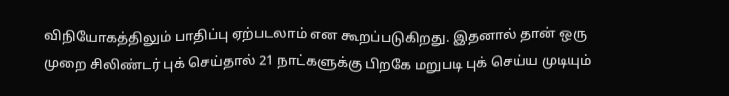விநியோகத்திலும் பாதிப்பு ஏற்படலாம் என கூறப்படுகிறது. இதனால் தான் ஒரு முறை சிலிண்டர் புக் செய்தால் 21 நாட்களுக்கு பிறகே மறுபடி புக் செய்ய முடியும்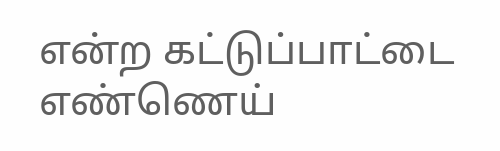என்ற கட்டுப்பாட்டை எண்ணெய்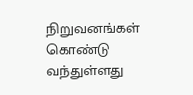நிறுவனங்கள் கொண்டு வந்துள்ளது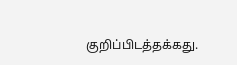குறிப்பிடத்தக்கது.